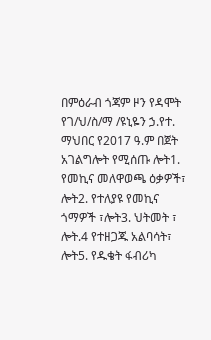በምዕራብ ጎጃም ዞን የዳሞት የገ/ህ/ስ/ማ /ዩኒዬን ኃ.የተ. ማህበር የ2017 ዓ.ም በጀት አገልግሎት የሚሰጡ ሎት1. የመኪና መለዋወጫ ዕቃዎች፣ ሎት2. የተለያዩ የመኪና ጎማዎች ፣ሎት3. ህትመት ፣ ሎት.4 የተዘጋጁ አልባሳት፣ ሎት5. የዱቄት ፋብሪካ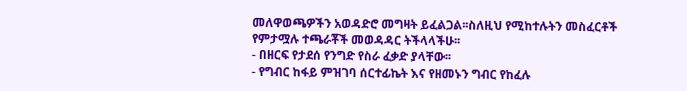መለዋወጫዎችን አወዳድሮ መግዛት ይፈልጋል፡፡ስለዚህ የሚከተሉትን መስፈርቶች የምታሟሉ ተጫራቾች መወዳዳር ትችላላችሁ፡፡
- በዘርፍ የታደሰ የንግድ የስራ ፈቃድ ያላቸው፡፡
- የግብር ከፋይ ምዝገባ ሰርተፊኬት እና የዘመኑን ግብር የከፈሉ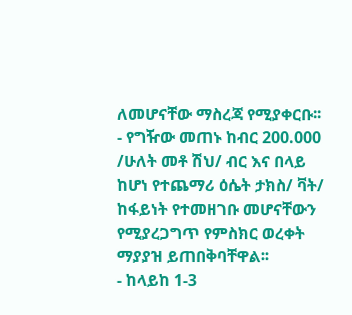ለመሆናቸው ማስረጃ የሚያቀርቡ፡፡
- የግዥው መጠኑ ከብር 200.000 /ሁለት መቶ ሽህ/ ብር እና በላይ ከሆነ የተጨማሪ ዕሴት ታክስ/ ቫት/ ከፋይነት የተመዘገቡ መሆናቸውን የሚያረጋግጥ የምስክር ወረቀት ማያያዝ ይጠበቅባቸዋል፡፡
- ከላይከ 1-3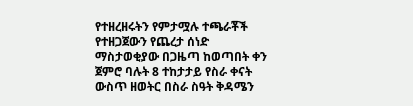የተዘረዘሩትን የምታሟሉ ተጫራቾች የተዘጋጀውን የጨረታ ሰነድ ማስታወቂያው በጋዜጣ ከወጣበት ቀን ጀምሮ ባሉት 8 ተከታታይ የስራ ቀናት ውስጥ ዘወትር በስራ ስዓት ቅዳሜን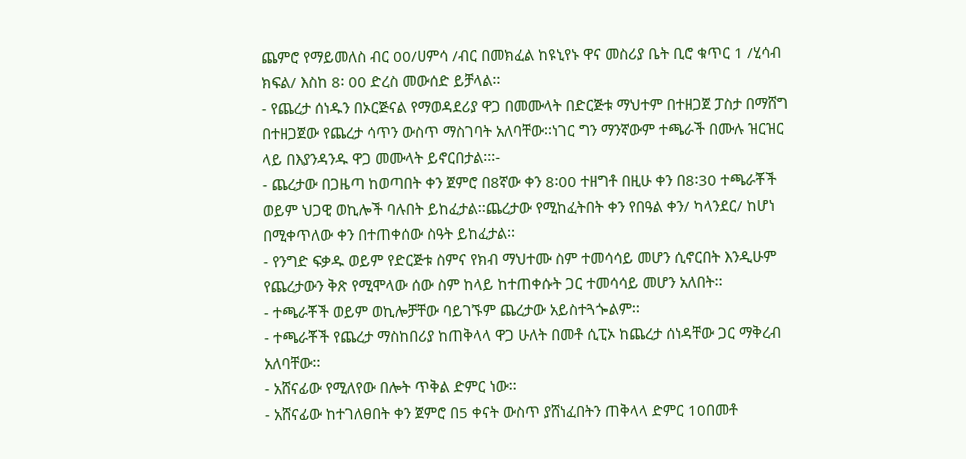ጨምሮ የማይመለስ ብር 00/ሀምሳ /ብር በመክፈል ከዩኒየኑ ዋና መስሪያ ቤት ቢሮ ቁጥር 1 /ሂሳብ ክፍል/ እስከ 8፡ 00 ድረስ መውሰድ ይቻላል፡፡
- የጨረታ ሰነዱን በኦርጅናል የማወዳደሪያ ዋጋ በመሙላት በድርጅቱ ማህተም በተዘጋጀ ፓስታ በማሸግ በተዘጋጀው የጨረታ ሳጥን ውስጥ ማስገባት አለባቸው፡፡ነገር ግን ማንኛውም ተጫራች በሙሉ ዝርዝር ላይ በእያንዳንዱ ዋጋ መሙላት ይኖርበታል፡፡፡-
- ጨረታው በጋዜጣ ከወጣበት ቀን ጀምሮ በ8ኛው ቀን 8፡00 ተዘግቶ በዚሁ ቀን በ8፡30 ተጫራቾች ወይም ህጋዊ ወኪሎች ባሉበት ይከፈታል፡፡ጨረታው የሚከፈትበት ቀን የበዓል ቀን/ ካላንደር/ ከሆነ በሚቀጥለው ቀን በተጠቀሰው ስዓት ይከፈታል፡፡
- የንግድ ፍቃዱ ወይም የድርጅቱ ስምና የክብ ማህተሙ ስም ተመሳሳይ መሆን ሲኖርበት እንዲሁም የጨረታውን ቅጽ የሚሞላው ሰው ስም ከላይ ከተጠቀሱት ጋር ተመሳሳይ መሆን አለበት፡፡
- ተጫራቾች ወይም ወኪሎቻቸው ባይገኙም ጨረታው አይስተጓጐልም፡፡
- ተጫራቾች የጨረታ ማስከበሪያ ከጠቅላላ ዋጋ ሁለት በመቶ ሲፒኦ ከጨረታ ሰነዳቸው ጋር ማቅረብ አለባቸው፡፡
- አሸናፊው የሚለየው በሎት ጥቅል ድምር ነው፡፡
- አሸናፊው ከተገለፀበት ቀን ጀምሮ በ5 ቀናት ውስጥ ያሸነፈበትን ጠቅላላ ድምር 10በመቶ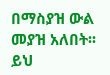በማስያዝ ውል መያዝ አለበት፡፡ይህ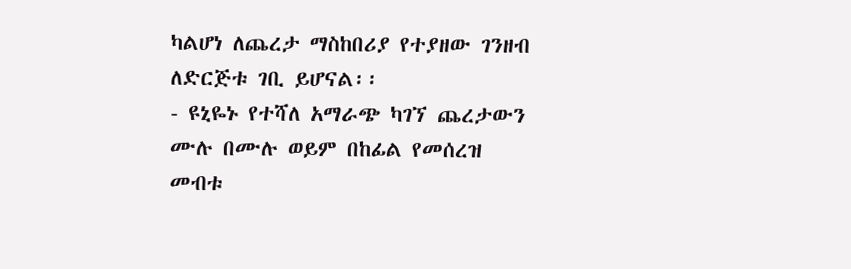ካልሆነ ለጨረታ ማስከበሪያ የተያዘው ገንዘብ ለድርጅቱ ገቢ ይሆናል፡፡
- ዩኒዬኑ የተሻለ አማራጭ ካገኘ ጨረታውን ሙሉ በሙሉ ወይም በከፊል የመሰረዝ መብቱ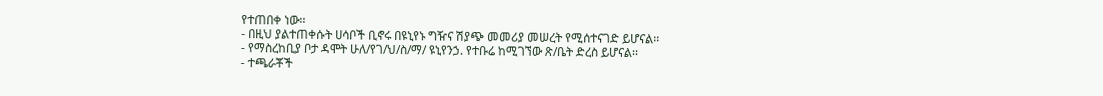የተጠበቀ ነው፡፡
- በዚህ ያልተጠቀሱት ሀሳቦች ቢኖሩ በዩኒየኑ ግዥና ሽያጭ መመሪያ መሠረት የሚሰተናገድ ይሆናል፡፡
- የማስረከቢያ ቦታ ዳሞት ሁለ/የገ/ህ/ስ/ማ/ ዩኒየንኃ. የተቡሬ ከሚገኘው ጽ/ቤት ድረስ ይሆናል፡፡
- ተጫራቾች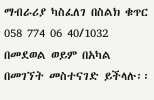ማብራሪያ ካስፈለገ በስልክ ቁጥር 058 774 06 40/1032 በመደወል ወይም በአካል በመገኘት መስተናገድ ይችላሉ፡፡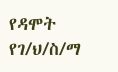የዳሞት የገ/ህ/ስ/ማ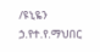/ዩኒዬን ኃ.የተ.የ.ማህበር